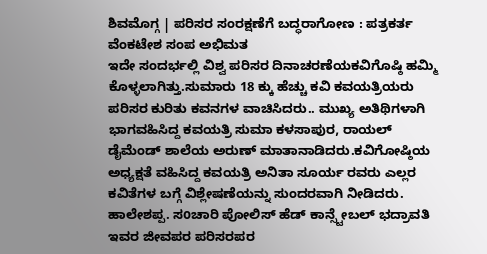ಶಿವಮೊಗ್ಗ | ಪರಿಸರ ಸಂರಕ್ಷಣೆಗೆ ಬದ್ಧರಾಗೋಣ : ಪತ್ರಕರ್ತ ವೆಂಕಟೇಶ ಸಂಪ ಅಭಿಮತ
ಇದೇ ಸಂದರ್ಭಲ್ಲಿ ವಿಶ್ವ ಪರಿಸರ ದಿನಾಚರಣೆಯಕವಿಗೊಷ್ಠಿ ಹಮ್ಮಿ ಕೊಳ್ಳಲಾಗಿತ್ತು.ಸುಮಾರು 18 ಕ್ಕು ಹೆಚ್ಚು ಕವಿ ಕವಯತ್ರಿಯರು ಪರಿಸರ ಕುರಿತು ಕವನಗಳ ವಾಚಿಸಿದರು.. ಮುಖ್ಯ ಅತಿಥಿಗಳಾಗಿ ಭಾಗವಹಿಸಿದ್ದ ಕವಯತ್ರಿ ಸುಮಾ ಕಳಸಾಪುರ, ರಾಯಲ್ ಡೈಮೆಂಡ್ ಶಾಲೆಯ ಅರುಣ್ ಮಾತಾನಾಡಿದರು.ಕವಿಗೋಷ್ಠಿಯ ಅಧ್ಯಕ್ಷತೆ ವಹಿಸಿದ್ದ ಕವಯತ್ರಿ ಅನಿತಾ ಸೂರ್ಯ ರವರು ಎಲ್ಲರ ಕವಿತೆಗಳ ಬಗ್ಗೆ ವಿಶ್ಲೇಷಣೆಯನ್ನು ಸುಂದರವಾಗಿ ನೀಡಿದರು. ಹಾಲೇಶಪ್ಪ. ಸoಚಾರಿ ಪೋಲಿಸ್ ಹೆಡ್ ಕಾನ್ಸ್ಟೇಬಲ್ ಭದ್ರಾವತಿ ಇವರ ಜೀವಪರ ಪರಿಸರಪರ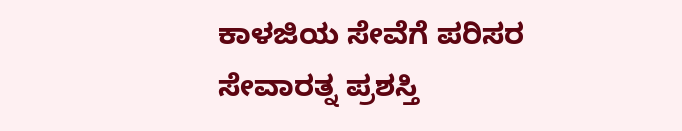ಕಾಳಜಿಯ ಸೇವೆಗೆ ಪರಿಸರ ಸೇವಾರತ್ನ ಪ್ರಶಸ್ತಿ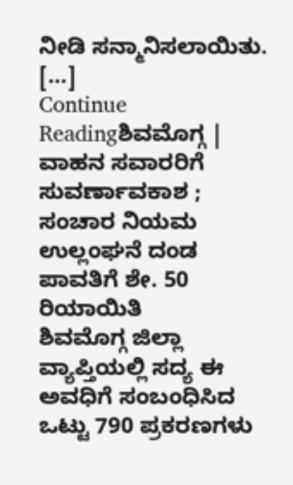ನೀಡಿ ಸನ್ಮಾನಿಸಲಾಯಿತು. […]
Continue Readingಶಿವಮೊಗ್ಗ | ವಾಹನ ಸವಾರರಿಗೆ ಸುವರ್ಣಾವಕಾಶ ; ಸಂಚಾರ ನಿಯಮ ಉಲ್ಲಂಘನೆ ದಂಡ ಪಾವತಿಗೆ ಶೇ. 50 ರಿಯಾಯಿತಿ
ಶಿವಮೊಗ್ಗ ಜಿಲ್ಲಾ ವ್ಯಾಪ್ತಿಯಲ್ಲಿ ಸದ್ಯ ಈ ಅವಧಿಗೆ ಸಂಬಂಧಿಸಿದ ಒಟ್ಟು 790 ಪ್ರಕರಣಗಳು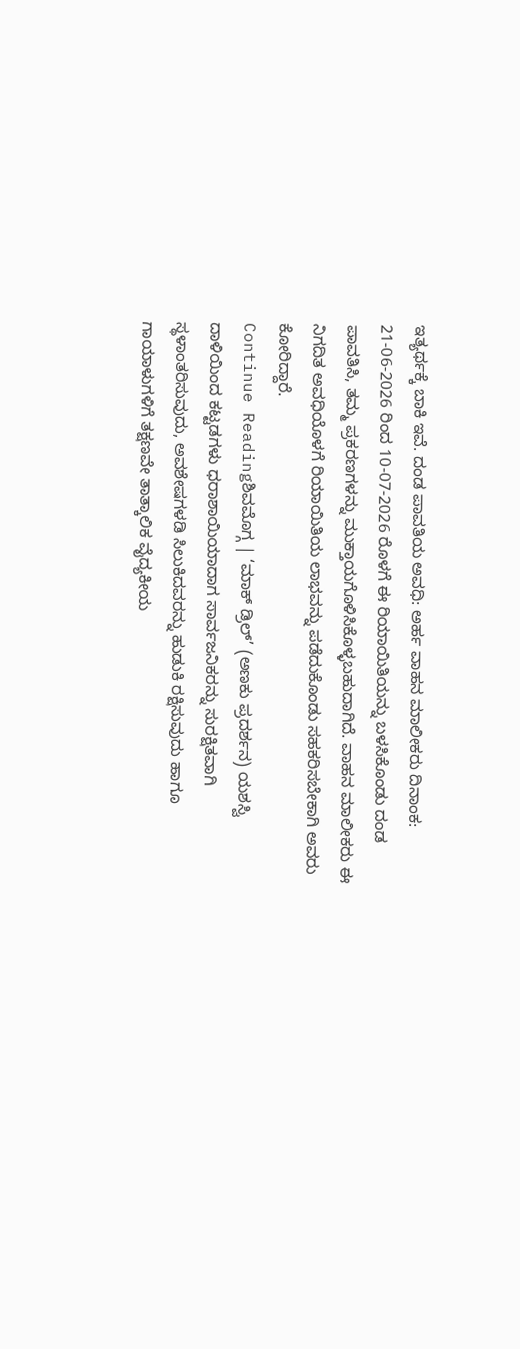ಇತ್ಯರ್ಥಕ್ಕೆ ಬಾಕಿ ಇವೆ. ದಂಡ ಪಾವತಿಯ ಅವಧಿ: ಅರ್ಹ ವಾಹನ ಮಾಲೀಕರು ದಿನಾಂಕ: 21-06-2026 ರಿಂದ 10-07-2026 ರೊಳಗೆ ಈ ರಿಯಾಯಿತಿಯನ್ನು ಬಳಸಿಕೊಂಡು ದಂಡ ಪಾವತಿಸಿ, ತಮ್ಮ ಪ್ರಕರಣಗಳನ್ನು ಮುಕ್ತಾಯಗೊಳಿಸಿಕೊಳ್ಳಬಹುದಾಗಿದೆ. ವಾಹನ ಮಾಲೀಕರು ಈ ನಿಗದಿತ ಅವಧಿಯೊಳಗೆ ರಿಯಾಯಿತಿಯ ಲಾಭವನ್ನು ಪಡೆದುಕೊಂಡು ಸಹಕರಿಸಬೇಕಾಗಿ ಅವರು ಕೋರಿದ್ದಾರೆ.
Continue Readingಶಿವಮೊಗ್ಗ | ‘ಮಾಕ್ ಡ್ರಿಲ್’ (ಅಣಕು ಪ್ರದರ್ಶನ) ಯಶಸ್ವಿ
ದಾಳಿಯಿಂದ ಕಟ್ಟಡಗಳು ಧರಾಶಾಯಿಯಾದಾಗ ಸಾರ್ವಜನಿಕರನ್ನು ಸುರಕ್ಷಿತವಾಗಿ ಸ್ಥಳಾಂತರಿಸುವುದು, ಅವಶೇಷಗಳಡಿ ಸಿಲುಕಿದವರನ್ನು ಹುಡುಕಿ ರಕ್ಷಿಸುವುದು ಹಾಗೂ ಗಾಯಾಳುಗಳಿಗೆ ತಕ್ಷಣವೇ ತಾತ್ಕಾಲಿಕ ವೈದ್ಯಕೀಯ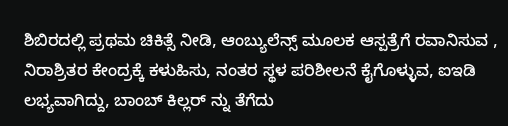ಶಿಬಿರದಲ್ಲಿ ಪ್ರಥಮ ಚಿಕಿತ್ಸೆ ನೀಡಿ, ಆಂಬ್ಯುಲೆನ್ಸ್ ಮೂಲಕ ಆಸ್ಪತ್ರೆಗೆ ರವಾನಿಸುವ , ನಿರಾಶ್ರಿತರ ಕೇಂದ್ರಕ್ಕೆ ಕಳುಹಿಸು, ನಂತರ ಸ್ಥಳ ಪರಿಶೀಲನೆ ಕೈಗೊಳ್ಳುವ, ಐಇಡಿ ಲಭ್ಯವಾಗಿದ್ದು, ಬಾಂಬ್ ಕಿಲ್ಲರ್ ನ್ನು ತೆಗೆದು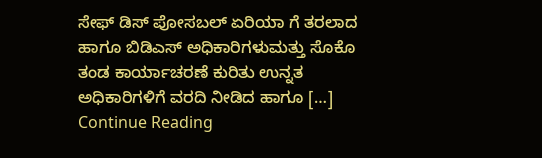ಸೇಫ್ ಡಿಸ್ ಪೋಸಬಲ್ ಏರಿಯಾ ಗೆ ತರಲಾದ ಹಾಗೂ ಬಿಡಿಎಸ್ ಅಧಿಕಾರಿಗಳುಮತ್ತು ಸೊಕೊ ತಂಡ ಕಾರ್ಯಾಚರಣೆ ಕುರಿತು ಉನ್ನತ ಅಧಿಕಾರಿಗಳಿಗೆ ವರದಿ ನೀಡಿದ ಹಾಗೂ […]
Continue Reading